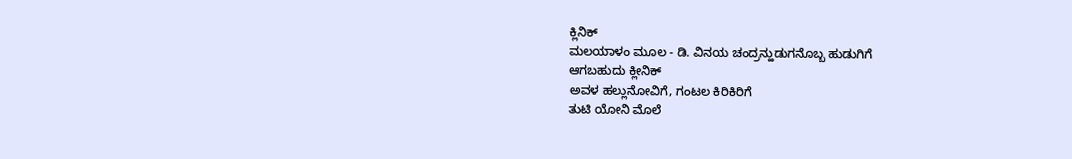ಕ್ಲಿನಿಕ್
ಮಲಯಾಳಂ ಮೂಲ - ಡಿ. ವಿನಯ ಚಂದ್ರನ್ಹುಡುಗನೊಬ್ಬ ಹುಡುಗಿಗೆ
ಆಗಬಹುದು ಕ್ಲೀನಿಕ್
ಅವಳ ಹಲ್ಲುನೋವಿಗೆ, ಗಂಟಲ ಕಿರಿಕಿರಿಗೆ
ತುಟಿ ಯೋನಿ ಮೊಲೆ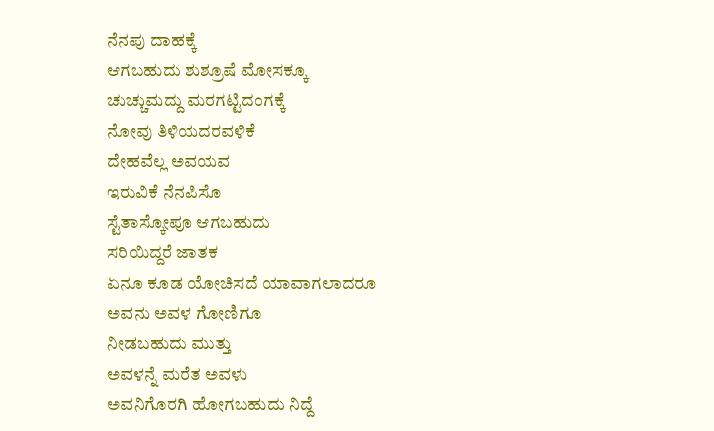ನೆನಪು ದಾಹಕ್ಕೆ
ಆಗಬಹುದು ಶುಶ್ರೂಷೆ ಮೋಸಕ್ಕೂ
ಚುಚ್ಚುಮದ್ದು ಮರಗಟ್ಟಿದಂಗಕ್ಕೆ
ನೋವು ತಿಳಿಯದರವಳಿಕೆ
ದೇಹವೆಲ್ಲ ಅವಯವ
ಇರುವಿಕೆ ನೆನಪಿಸೊ
ಸ್ಟೆತಾಸ್ಕೋಪೂ ಆಗಬಹುದು
ಸರಿಯಿದ್ದರೆ ಜಾತಕ
ಏನೂ ಕೂಡ ಯೋಚಿಸದೆ ಯಾವಾಗಲಾದರೂ
ಅವನು ಅವಳ ಗೋಣಿಗೂ
ನೀಡಬಹುದು ಮುತ್ತು
ಅವಳನ್ನೆ ಮರೆತ ಅವಳು
ಅವನಿಗೊರಗಿ ಹೋಗಬಹುದು ನಿದ್ದೆ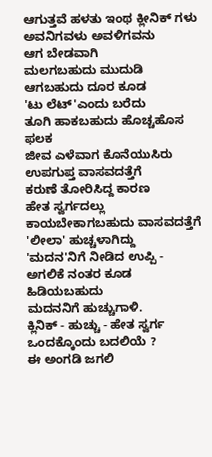ಆಗುತ್ತವೆ ಹಳತು ಇಂಥ ಕ್ಲೀನಿಕ್ ಗಳು
ಅವನಿಗವಳು ಅವಳಿಗವನು
ಆಗ ಬೇಡವಾಗಿ
ಮಲಗಬಹುದು ಮುದುಡಿ
ಆಗಬಹುದು ದೂರ ಕೂಡ
'ಟು ಲೆಟ್'ಎಂದು ಬರೆದು
ತೂಗಿ ಹಾಕಬಹುದು ಹೊಚ್ಚಹೊಸ ಫಲಕ
ಜೀವ ಎಳೆವಾಗ ಕೊನೆಯುಸಿರು
ಉಪಗುಪ್ತ ವಾಸವದತ್ತೆಗೆ
ಕರುಣೆ ತೋರಿಸಿದ್ದ ಕಾರಣ
ಹೇತ ಸ್ವರ್ಗದಲ್ಲು
ಕಾಯಬೇಕಾಗಬಹುದು ವಾಸವದತ್ತೆಗೆ
'ಲೀಲಾ' ಹುಚ್ಚಳಾಗಿದ್ದು
'ಮದನ'ನಿಗೆ ನೀಡಿದ ಉಪ್ಪಿ -
ಅಗಲಿಕೆ ನಂತರ ಕೂಡ
ಹಿಡಿಯಬಹುದು
ಮದನನಿಗೆ ಹುಚ್ಚುಗಾಳಿ.
ಕ್ಲಿನಿಕ್ - ಹುಚ್ಚು - ಹೇತ ಸ್ವರ್ಗ
ಒಂದಕ್ಕೊಂದು ಬದಲಿಯೆ ?
ಈ ಅಂಗಡಿ ಜಗಲಿ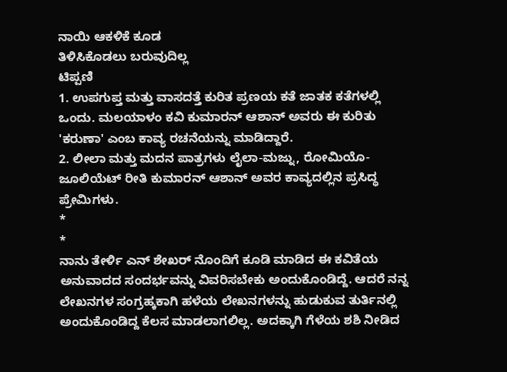ನಾಯಿ ಆಕಳಿಕೆ ಕೂಡ
ತಿಳಿಸಿಕೊಡಲು ಬರುವುದಿಲ್ಲ
ಟಿಪ್ಪಣಿ
1. ಉಪಗುಪ್ತ ಮತ್ತು ವಾಸದತ್ತೆ ಕುರಿತ ಪ್ರಣಯ ಕತೆ ಜಾತಕ ಕತೆಗಳಲ್ಲಿ ಒಂದು. ಮಲಯಾಳಂ ಕವಿ ಕುಮಾರನ್ ಆಶಾನ್ ಅವರು ಈ ಕುರಿತು 'ಕರುಣಾ' ಎಂಬ ಕಾವ್ಯ ರಚನೆಯನ್ನು ಮಾಡಿದ್ದಾರೆ.
2. ಲೀಲಾ ಮತ್ತು ಮದನ ಪಾತ್ರಗಳು ಲೈಲಾ-ಮಜ್ನು, ರೋಮಿಯೊ-ಜೂಲಿಯೆಟ್ ರೀತಿ ಕುಮಾರನ್ ಆಶಾನ್ ಅವರ ಕಾವ್ಯದಲ್ಲಿನ ಪ್ರಸಿದ್ಧ ಪ್ರೇಮಿಗಳು.
*
*
ನಾನು ತೇರ್ಳಿ ಎನ್ ಶೇಖರ್ ನೊಂದಿಗೆ ಕೂಡಿ ಮಾಡಿದ ಈ ಕವಿತೆಯ ಅನುವಾದದ ಸಂದರ್ಭವನ್ನು ವಿವರಿಸಬೇಕು ಅಂದುಕೊಂಡಿದ್ದೆ. ಆದರೆ ನನ್ನ ಲೇಖನಗಳ ಸಂಗ್ರಹ್ಕಕಾಗಿ ಹಳೆಯ ಲೇಖನಗಳನ್ನು ಹುಡುಕುವ ತುರ್ತಿನಲ್ಲಿ ಅಂದುಕೊಂಡಿದ್ದ ಕೆಲಸ ಮಾಡಲಾಗಲಿಲ್ಲ. ಅದಕ್ಕಾಗಿ ಗೆಳೆಯ ಶಶಿ ನೀಡಿದ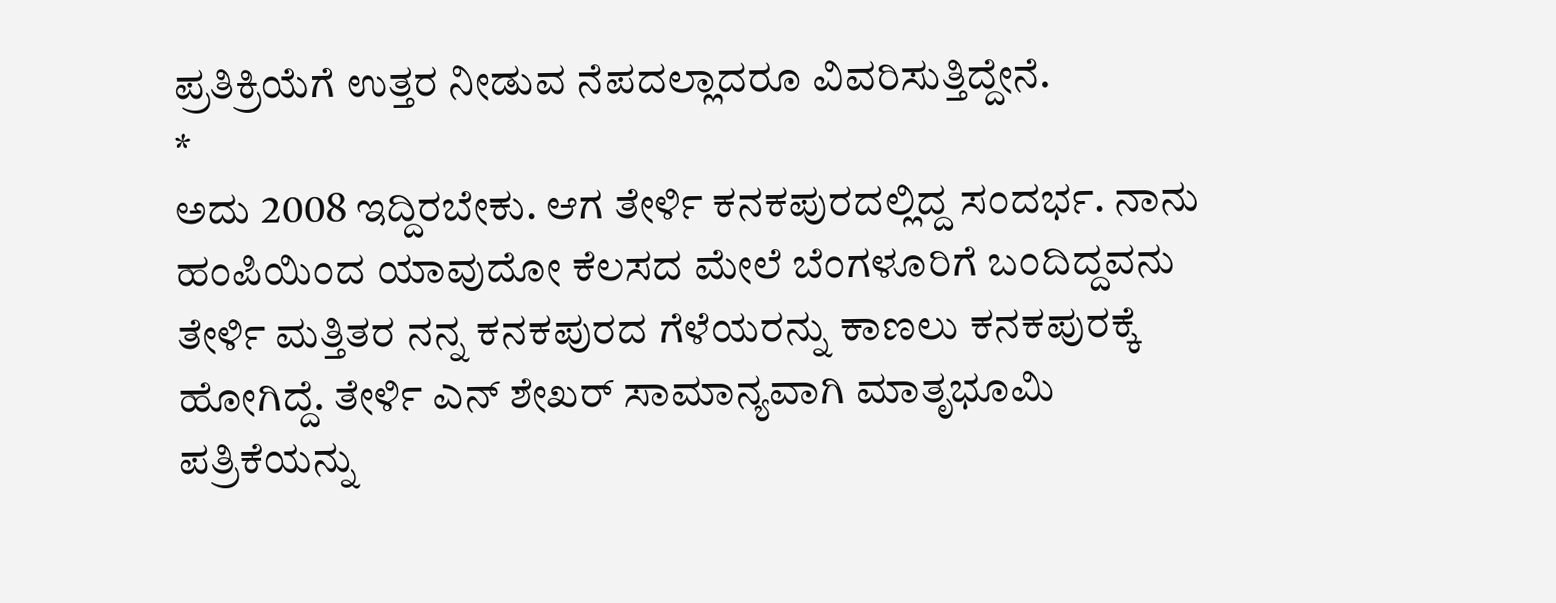ಪ್ರತಿಕ್ರಿಯೆಗೆ ಉತ್ತರ ನೀಡುವ ನೆಪದಲ್ಲಾದರೂ ವಿವರಿಸುತ್ತಿದ್ದೇನೆ.
*
ಅದು 2008 ಇದ್ದಿರಬೇಕು. ಆಗ ತೇರ್ಳಿ ಕನಕಪುರದಲ್ಲಿದ್ದ ಸಂದರ್ಭ. ನಾನು ಹಂಪಿಯಿಂದ ಯಾವುದೋ ಕೆಲಸದ ಮೇಲೆ ಬೆಂಗಳೂರಿಗೆ ಬಂದಿದ್ದವನು ತೇರ್ಳಿ ಮತ್ತಿತರ ನನ್ನ ಕನಕಪುರದ ಗೆಳೆಯರನ್ನು ಕಾಣಲು ಕನಕಪುರಕ್ಕೆ ಹೋಗಿದ್ದೆ. ತೇರ್ಳಿ ಎನ್ ಶೇಖರ್ ಸಾಮಾನ್ಯವಾಗಿ ಮಾತೃಭೂಮಿ ಪತ್ರಿಕೆಯನ್ನು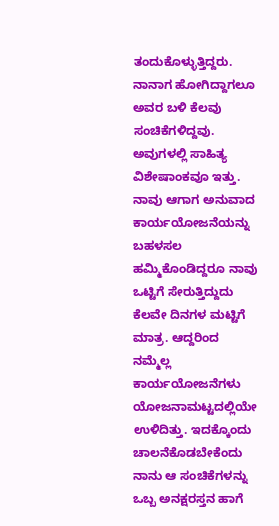ತಂದುಕೊಳ್ಳುತ್ತಿದ್ದರು. ನಾನಾಗ ಹೋಗಿದ್ದಾಗಲೂ ಅವರ ಬಳಿ ಕೆಲವು ಸಂಚಿಕೆಗಳಿದ್ದವು. ಅವುಗಳಲ್ಲಿ ಸಾಹಿತ್ಯ ವಿಶೇಷಾಂಕವೂ ಇತ್ತು. ನಾವು ಆಗಾಗ ಅನುವಾದ ಕಾರ್ಯಯೋಜನೆಯನ್ನು ಬಹಳಸಲ ಹಮ್ಮಿಕೊಂಡಿದ್ದರೂ ನಾವು ಒಟ್ಟಿಗೆ ಸೇರುತ್ತಿದ್ದುದು ಕೆಲವೇ ದಿನಗಳ ಮಟ್ಟಿಗೆ ಮಾತ್ರ. ಆದ್ದರಿಂದ ನಮ್ಮೆಲ್ಲ ಕಾರ್ಯಯೋಜನೆಗಳು ಯೋಜನಾಮಟ್ಟದಲ್ಲಿಯೇ ಉಳಿದಿತ್ತು. ಇದಕ್ಕೊಂದು ಚಾಲನೆಕೊಡಬೇಕೆಂದು ನಾನು ಆ ಸಂಚಿಕೆಗಳನ್ನು ಒಬ್ಬ ಅನಕ್ಷರಸ್ತನ ಹಾಗೆ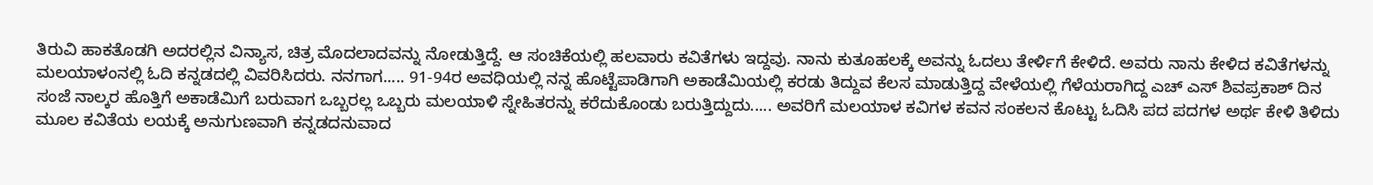ತಿರುವಿ ಹಾಕತೊಡಗಿ ಅದರಲ್ಲಿನ ವಿನ್ಯಾಸ, ಚಿತ್ರ ಮೊದಲಾದವನ್ನು ನೋಡುತ್ತಿದ್ದೆ. ಆ ಸಂಚಿಕೆಯಲ್ಲಿ ಹಲವಾರು ಕವಿತೆಗಳು ಇದ್ದವು. ನಾನು ಕುತೂಹಲಕ್ಕೆ ಅವನ್ನು ಓದಲು ತೇರ್ಳಿಗೆ ಕೇಳಿದೆ. ಅವರು ನಾನು ಕೇಳಿದ ಕವಿತೆಗಳನ್ನು ಮಲಯಾಳಂನಲ್ಲಿ ಓದಿ ಕನ್ನಡದಲ್ಲಿ ವಿವರಿಸಿದರು. ನನಗಾಗ..... 91-94ರ ಅವಧಿಯಲ್ಲಿ ನನ್ನ ಹೊಟ್ಟೆಪಾಡಿಗಾಗಿ ಅಕಾಡೆಮಿಯಲ್ಲಿ ಕರಡು ತಿದ್ದುವ ಕೆಲಸ ಮಾಡುತ್ತಿದ್ದ ವೇಳೆಯಲ್ಲಿ ಗೆಳೆಯರಾಗಿದ್ದ ಎಚ್ ಎಸ್ ಶಿವಪ್ರಕಾಶ್ ದಿನ ಸಂಜೆ ನಾಲ್ಕರ ಹೊತ್ತಿಗೆ ಅಕಾಡೆಮಿಗೆ ಬರುವಾಗ ಒಬ್ಬರಲ್ಲ ಒಬ್ಬರು ಮಲಯಾಳಿ ಸ್ನೇಹಿತರನ್ನು ಕರೆದುಕೊಂಡು ಬರುತ್ತಿದ್ದುದು..... ಅವರಿಗೆ ಮಲಯಾಳ ಕವಿಗಳ ಕವನ ಸಂಕಲನ ಕೊಟ್ಟು ಓದಿಸಿ ಪದ ಪದಗಳ ಅರ್ಥ ಕೇಳಿ ತಿಳಿದು ಮೂಲ ಕವಿತೆಯ ಲಯಕ್ಕೆ ಅನುಗುಣವಾಗಿ ಕನ್ನಡದನುವಾದ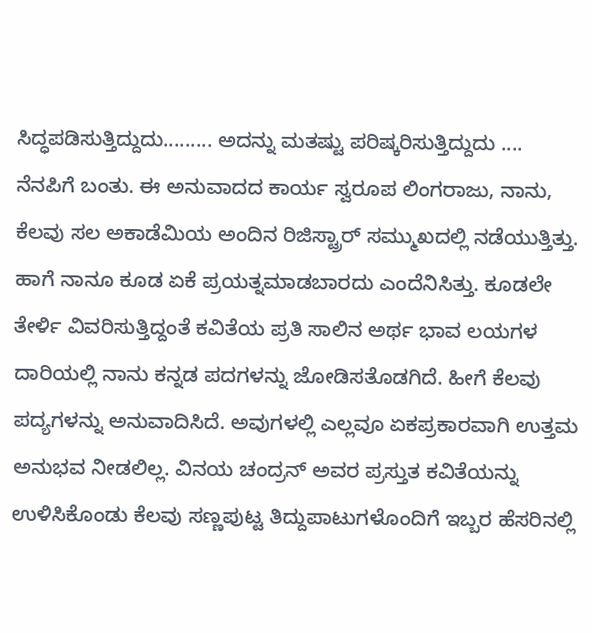ಸಿದ್ಧಪಡಿಸುತ್ತಿದ್ದುದು......... ಅದನ್ನು ಮತಷ್ಟು ಪರಿಷ್ಕರಿಸುತ್ತಿದ್ದುದು .... ನೆನಪಿಗೆ ಬಂತು. ಈ ಅನುವಾದದ ಕಾರ್ಯ ಸ್ವರೂಪ ಲಿಂಗರಾಜು, ನಾನು, ಕೆಲವು ಸಲ ಅಕಾಡೆಮಿಯ ಅಂದಿನ ರಿಜಿಸ್ಟ್ರಾರ್ ಸಮ್ಮುಖದಲ್ಲಿ ನಡೆಯುತ್ತಿತ್ತು. ಹಾಗೆ ನಾನೂ ಕೂಡ ಏಕೆ ಪ್ರಯತ್ನಮಾಡಬಾರದು ಎಂದೆನಿಸಿತ್ತು. ಕೂಡಲೇ ತೇರ್ಳಿ ವಿವರಿಸುತ್ತಿದ್ದಂತೆ ಕವಿತೆಯ ಪ್ರತಿ ಸಾಲಿನ ಅರ್ಥ ಭಾವ ಲಯಗಳ ದಾರಿಯಲ್ಲಿ ನಾನು ಕನ್ನಡ ಪದಗಳನ್ನು ಜೋಡಿಸತೊಡಗಿದೆ. ಹೀಗೆ ಕೆಲವು ಪದ್ಯಗಳನ್ನು ಅನುವಾದಿಸಿದೆ. ಅವುಗಳಲ್ಲಿ ಎಲ್ಲವೂ ಏಕಪ್ರಕಾರವಾಗಿ ಉತ್ತಮ ಅನುಭವ ನೀಡಲಿಲ್ಲ. ವಿನಯ ಚಂದ್ರನ್ ಅವರ ಪ್ರಸ್ತುತ ಕವಿತೆಯನ್ನು ಉಳಿಸಿಕೊಂಡು ಕೆಲವು ಸಣ್ಣಪುಟ್ಟ ತಿದ್ದುಪಾಟುಗಳೊಂದಿಗೆ ಇಬ್ಬರ ಹೆಸರಿನಲ್ಲಿ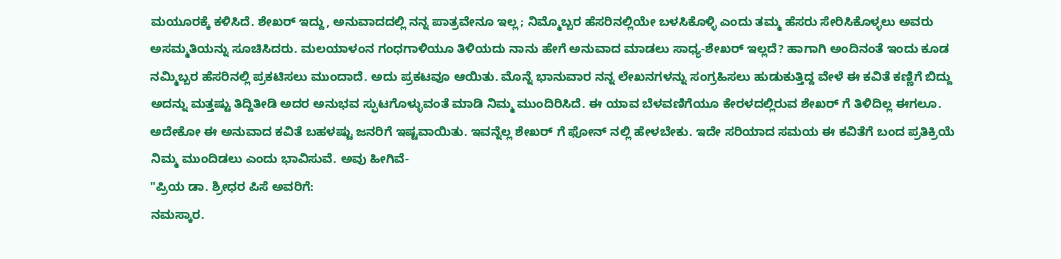ಮಯೂರಕ್ಕೆ ಕಳಿಸಿದೆ. ಶೇಖರ್ ಇದ್ದು, ಅನುವಾದದಲ್ಲಿ ನನ್ನ ಪಾತ್ರವೇನೂ ಇಲ್ಲ; ನಿಮ್ಮೊಬ್ಬರ ಹೆಸರಿನಲ್ಲಿಯೇ ಬಳಸಿಕೊಳ್ಳಿ ಎಂದು ತಮ್ಮ ಹೆಸರು ಸೇರಿಸಿಕೊಳ್ಳಲು ಅವರು ಅಸಮ್ಮತಿಯನ್ನು ಸೂಚಿಸಿದರು. ಮಲಯಾಳಂನ ಗಂಧಗಾಳಿಯೂ ತಿಳಿಯದು ನಾನು ಹೇಗೆ ಅನುವಾದ ಮಾಡಲು ಸಾಧ್ಯ-ಶೇಖರ್ ಇಲ್ಲದೆ? ಹಾಗಾಗಿ ಅಂದಿನಂತೆ ಇಂದು ಕೂಡ ನಮ್ಮಿಬ್ಬರ ಹೆಸರಿನಲ್ಲಿ ಪ್ರಕಟಿಸಲು ಮುಂದಾದೆ. ಅದು ಪ್ರಕಟವೂ ಆಯಿತು. ಮೊನ್ನೆ ಭಾನುವಾರ ನನ್ನ ಲೇಖನಗಳನ್ನು ಸಂಗ್ರಹಿಸಲು ಹುಡುಕುತ್ತಿದ್ದ ವೇಳೆ ಈ ಕವಿತೆ ಕಣ್ಣಿಗೆ ಬಿದ್ದು ಅದನ್ನು ಮತ್ತಷ್ಟು ತಿದ್ದಿತೀಡಿ ಅದರ ಅನುಭವ ಸ್ಫುಟಗೊಳ್ಳುವಂತೆ ಮಾಡಿ ನಿಮ್ಮ ಮುಂದಿರಿಸಿದೆ. ಈ ಯಾವ ಬೆಳವಣಿಗೆಯೂ ಕೇರಳದಲ್ಲಿರುವ ಶೇಖರ್ ಗೆ ತಿಳಿದಿಲ್ಲ ಈಗಲೂ. ಅದೇಕೋ ಈ ಅನುವಾದ ಕವಿತೆ ಬಹಳಷ್ಟು ಜನರಿಗೆ ಇಷ್ಟವಾಯಿತು. ಇವನ್ನೆಲ್ಲ ಶೇಖರ್ ಗೆ ಫೋನ್ ನಲ್ಲಿ ಹೇಳಬೇಕು. ಇದೇ ಸರಿಯಾದ ಸಮಯ ಈ ಕವಿತೆಗೆ ಬಂದ ಪ್ರತಿಕ್ರಿಯೆ ನಿಮ್ಮ ಮುಂದಿಡಲು ಎಂದು ಭಾವಿಸುವೆ. ಅವು ಹೀಗಿವೆ-
"ಪ್ರಿಯ ಡಾ. ಶ್ರೀಧರ ಪಿಸೆ ಅವರಿಗೆ:
ನಮಸ್ಕಾರ.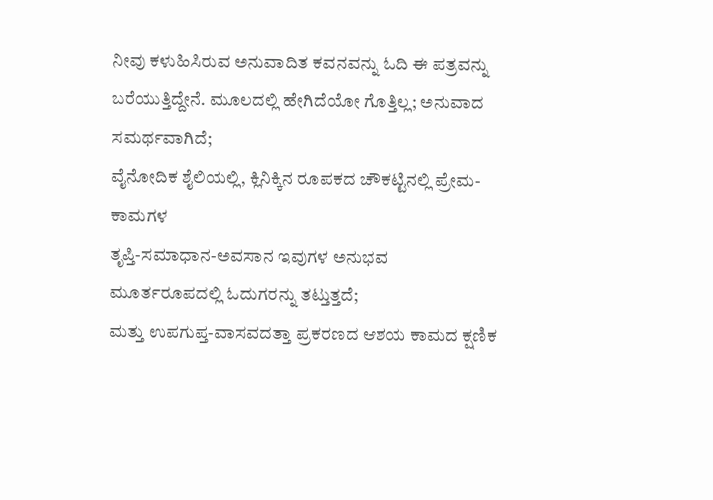ನೀವು ಕಳುಹಿಸಿರುವ ಅನುವಾದಿತ ಕವನವನ್ನು ಓದಿ ಈ ಪತ್ರವನ್ನು
ಬರೆಯುತ್ತಿದ್ದೇನೆ. ಮೂಲದಲ್ಲಿ ಹೇಗಿದೆಯೋ ಗೊತ್ತಿಲ್ಲ; ಅನುವಾದ ಸಮರ್ಥವಾಗಿದೆ;
ವೈನೋದಿಕ ಶೈಲಿಯಲ್ಲಿ, ಕ್ಲಿನಿಕ್ಕಿನ ರೂಪಕದ ಚೌಕಟ್ಟಿನಲ್ಲಿ ಪ್ರೇಮ-ಕಾಮಗಳ
ತೃಪ್ತಿ-ಸಮಾಧಾನ-ಅವಸಾನ ಇವುಗಳ ಅನುಭವ ಮೂರ್ತರೂಪದಲ್ಲಿ ಓದುಗರನ್ನು ತಟ್ತುತ್ತದೆ;
ಮತ್ತು ಉಪಗುಪ್ತ-ವಾಸವದತ್ತಾ ಪ್ರಕರಣದ ಆಶಯ ಕಾಮದ ಕ್ಷಣಿಕ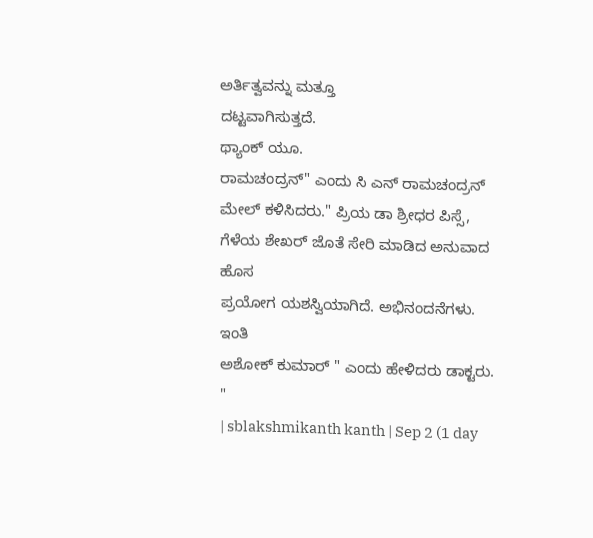ಅರ್ತಿತ್ವವನ್ನು ಮತ್ತೂ
ದಟ್ಟವಾಗಿಸುತ್ತದೆ.
ಥ್ಯಾಂಕ್ ಯೂ.
ರಾಮಚಂದ್ರನ್" ಎಂದು ಸಿ ಎನ್ ರಾಮಚಂದ್ರನ್ ಮೇಲ್ ಕಳಿಸಿದರು." ಪ್ರಿಯ ಡಾ ಶ್ರೀಧರ ಪಿಸ್ಸೆ,
ಗೆಳೆಯ ಶೇಖರ್ ಜೊತೆ ಸೇರಿ ಮಾಡಿದ ಅನುವಾದ ಹೊಸ
ಪ್ರಯೋಗ ಯಶಸ್ವಿಯಾಗಿದೆ. ಅಭಿನಂದನೆಗಳು.
ಇಂತಿ
ಅಶೋಕ್ ಕುಮಾರ್ " ಎಂದು ಹೇಳಿದರು ಡಾಕ್ಟರು.
"
| sblakshmikanth kanth | Sep 2 (1 day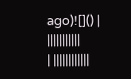ago)![]() | |||||||||||
| ||||||||||||